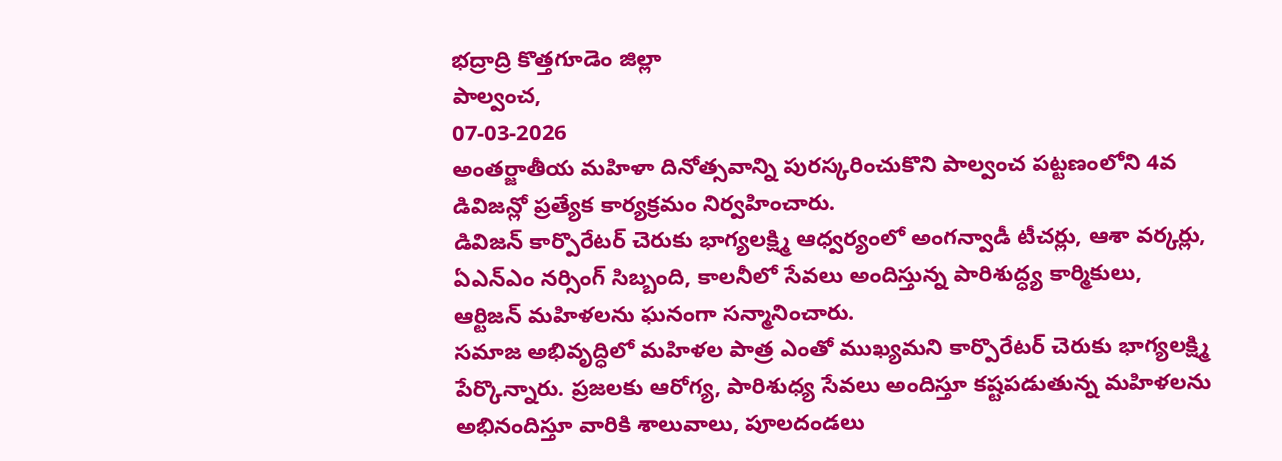భద్రాద్రి కొత్తగూడెం జిల్లా
పాల్వంచ,
07-03-2026
అంతర్జాతీయ మహిళా దినోత్సవాన్ని పురస్కరించుకొని పాల్వంచ పట్టణంలోని 4వ డివిజన్లో ప్రత్యేక కార్యక్రమం నిర్వహించారు.
డివిజన్ కార్పొరేటర్ చెరుకు భాగ్యలక్ష్మి ఆధ్వర్యంలో అంగన్వాడీ టీచర్లు, ఆశా వర్కర్లు, ఏఎన్ఎం నర్సింగ్ సిబ్బంది, కాలనీలో సేవలు అందిస్తున్న పారిశుద్ధ్య కార్మికులు, ఆర్టిజన్ మహిళలను ఘనంగా సన్మానించారు.
సమాజ అభివృద్ధిలో మహిళల పాత్ర ఎంతో ముఖ్యమని కార్పొరేటర్ చెరుకు భాగ్యలక్ష్మి పేర్కొన్నారు. ప్రజలకు ఆరోగ్య, పారిశుధ్య సేవలు అందిస్తూ కష్టపడుతున్న మహిళలను అభినందిస్తూ వారికి శాలువాలు, పూలదండలు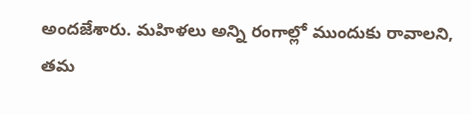అందజేశారు. మహిళలు అన్ని రంగాల్లో ముందుకు రావాలని, తమ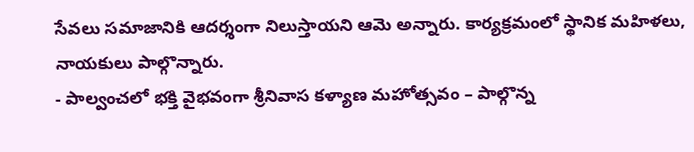సేవలు సమాజానికి ఆదర్శంగా నిలుస్తాయని ఆమె అన్నారు. కార్యక్రమంలో స్థానిక మహిళలు, నాయకులు పాల్గొన్నారు.
- పాల్వంచలో భక్తి వైభవంగా శ్రీనివాస కళ్యాణ మహోత్సవం – పాల్గొన్న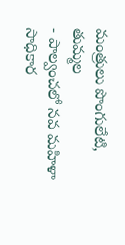మంత్రులు పొంగులేటి, తుమ్మల
- పాల్వంచలో నవ మహిళా సాధికార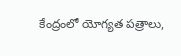కేంద్రంలో యోగ్యత పత్రాలు,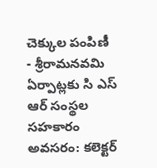చెక్కుల పంపిణీ
- శ్రీరామనవమి ఏర్పాట్లకు సి ఎస్ ఆర్ సంస్థల సహకారం అవసరం: కలెక్టర్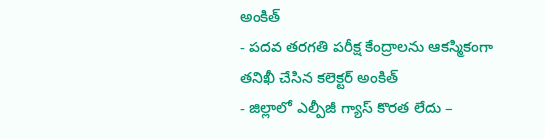అంకిత్
- పదవ తరగతి పరీక్ష కేంద్రాలను ఆకస్మికంగా తనిఖీ చేసిన కలెక్టర్ అంకిత్
- జిల్లాలో ఎల్పీజీ గ్యాస్ కొరత లేదు –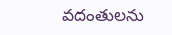వదంతులను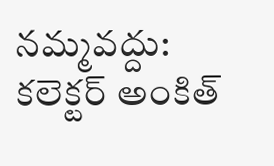నమ్మవద్దు: కలెక్టర్ అంకిత్